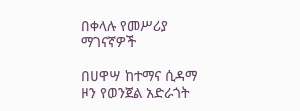በቀላሉ የመሥሪያ ማገናኛዎች

በሀዋሣ ከተማና ሲዳማ ዞን የወንጀል አድራጎት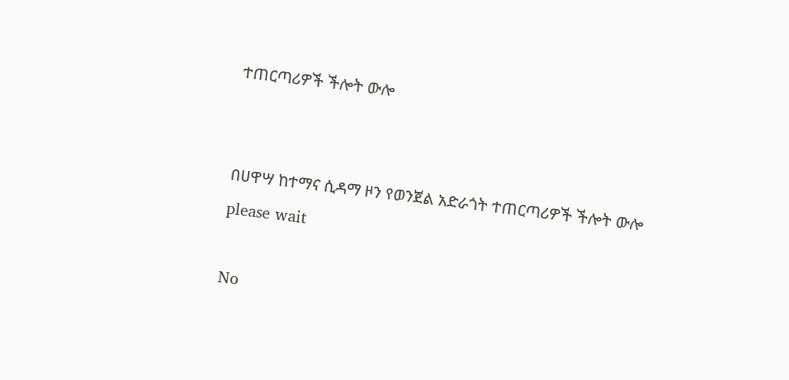ተጠርጣሪዎች ችሎት ውሎ


በሀዋሣ ከተማና ሲዳማ ዞን የወንጀል አድራጎት ተጠርጣሪዎች ችሎት ውሎ
please wait

No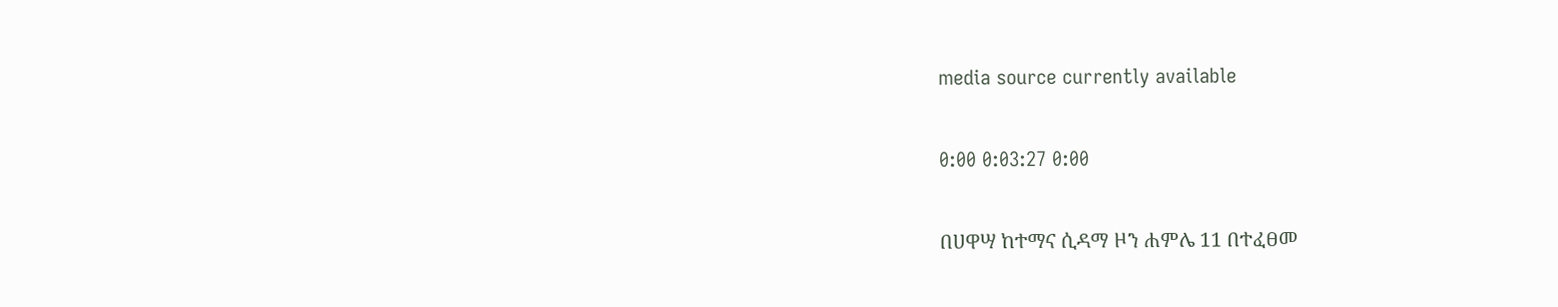media source currently available

0:00 0:03:27 0:00

በሀዋሣ ከተማና ሲዳማ ዞን ሐምሌ 11 በተፈፀመ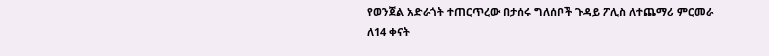የወንጀል አድራጎት ተጠርጥረው በታሰሩ ግለሰቦች ጉዳይ ፖሊስ ለተጨማሪ ምርመራ ለ14 ቀናት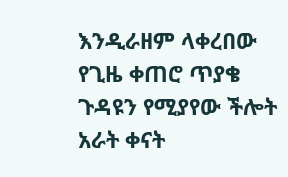እንዲራዘም ላቀረበው የጊዜ ቀጠሮ ጥያቄ ጉዳዩን የሚያየው ችሎት አራት ቀናት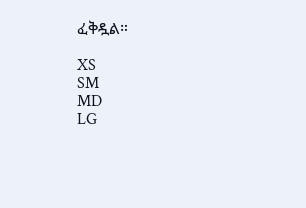ፈቅዷል።

XS
SM
MD
LG